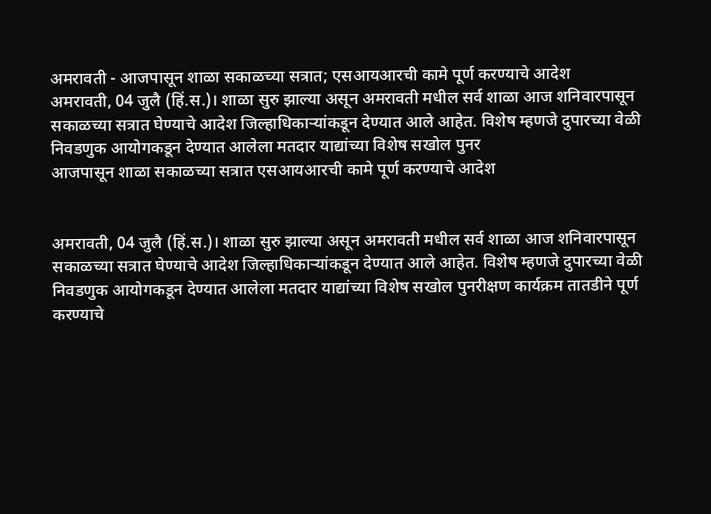अमरावती - आजपासून शाळा सकाळच्या सत्रात; एसआयआरची कामे पूर्ण करण्याचे आदेश
अमरावती, 04 जुलै (हिं.स.)। शाळा सुरु झाल्या असून अमरावती मधील सर्व शाळा आज शनिवारपासून सकाळच्या सत्रात घेण्याचे आदेश जिल्हाधिकाऱ्यांकडून देण्यात आले आहेत. विशेष म्हणजे दुपारच्या वेळी निवडणुक आयोगकडून देण्यात आलेला मतदार याद्यांच्या विशेष सखोल पुनर
आजपासून शाळा सकाळच्या सत्रात एसआयआरची कामे पूर्ण करण्याचे आदेश


अमरावती, 04 जुलै (हिं.स.)। शाळा सुरु झाल्या असून अमरावती मधील सर्व शाळा आज शनिवारपासून सकाळच्या सत्रात घेण्याचे आदेश जिल्हाधिकाऱ्यांकडून देण्यात आले आहेत. विशेष म्हणजे दुपारच्या वेळी निवडणुक आयोगकडून देण्यात आलेला मतदार याद्यांच्या विशेष सखोल पुनरीक्षण कार्यक्रम तातडीने पूर्ण करण्याचे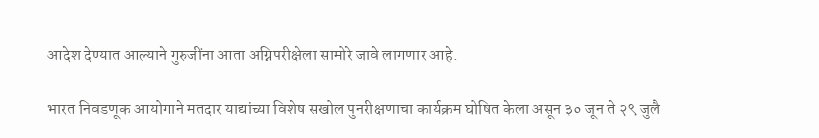आदेश देण्यात आल्याने गुरुजींना आता अग्निपरीक्षेला सामोरे जावे लागणार आहे.

भारत निवडणूक आयोगाने मतदार याद्यांच्या विशेष सखोल पुनरीक्षणाचा कार्यक्रम घोषित केला असून ३० जून ते २९ जुलै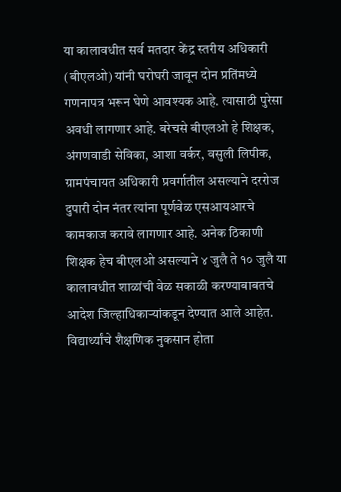या कालावधीत सर्व मतदार केंद्र स्तरीय अधिकारी (बीएलओ) यांनी घरोघरी जावून दोन प्रतिंमध्ये गणनापत्र भरून घेणे आवश्यक आहे. त्यासाठी पुरेसा अवधी लागणार आहे. बरेचसे बीएलओ हे शिक्षक, अंगणवाडी सेविका, आशा वर्कर, वसुली लिपीक, ग्रामपंचायत अधिकारी प्रवर्गातील असल्याने दररोज दुपारी दोन नंतर त्यांना पूर्णवेळ एसआयआरचे कामकाज करावे लागणार आहे. अनेक ठिकाणी शिक्षक हेच बीएलओ असल्याने ४ जुलै ते १० जुलै या कालावधीत शाळांची वेळ सकाळी करण्याबाबतचे आदेश जिल्हाधिकाऱ्यांकडून देण्यात आले आहेत. विद्यार्थ्यांचे शैक्षणिक नुकसान होता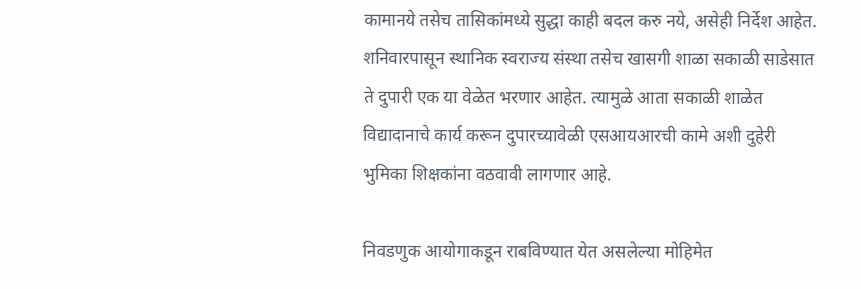कामानये तसेच तासिकांमध्ये सुद्धा काही बदल करु नये, असेही निर्देश आहेत. शनिवारपासून स्थानिक स्वराज्य संस्था तसेच खासगी शाळा सकाळी साडेसात ते दुपारी एक या वेळेत भरणार आहेत. त्यामुळे आता सकाळी शाळेत विद्यादानाचे कार्य करून दुपारच्यावेळी एसआयआरची कामे अशी दुहेरी भुमिका शिक्षकांना वठवावी लागणार आहे.

निवडणुक आयोगाकडून राबविण्यात येत असलेल्या मोहिमेत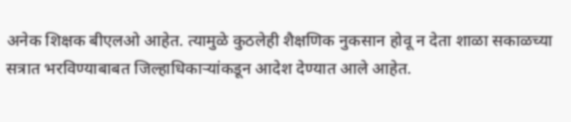अनेक शिक्षक बीएलओ आहेत. त्यामुळे कुठलेही शैक्षणिक नुकसान होवू न देता शाळा सकाळच्या सत्रात भरविण्याबाबत जिल्हाधिकाऱ्यांकडून आदेश देण्यात आले आहेत.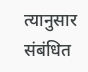त्यानुसार संबंधित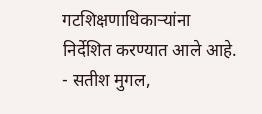गटशिक्षणाधिकाऱ्यांना निर्देशित करण्यात आले आहे. - सतीश मुगल,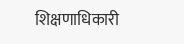शिक्षणाधिकारी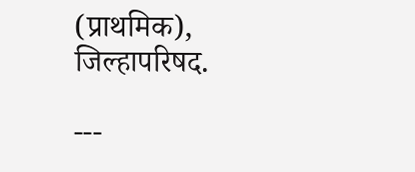(प्राथमिक), जिल्हापरिषद.

---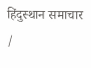हिंदुस्थान समाचार /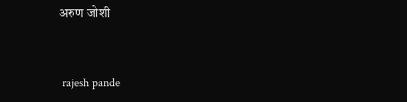अरुण जोशी


 rajesh pande